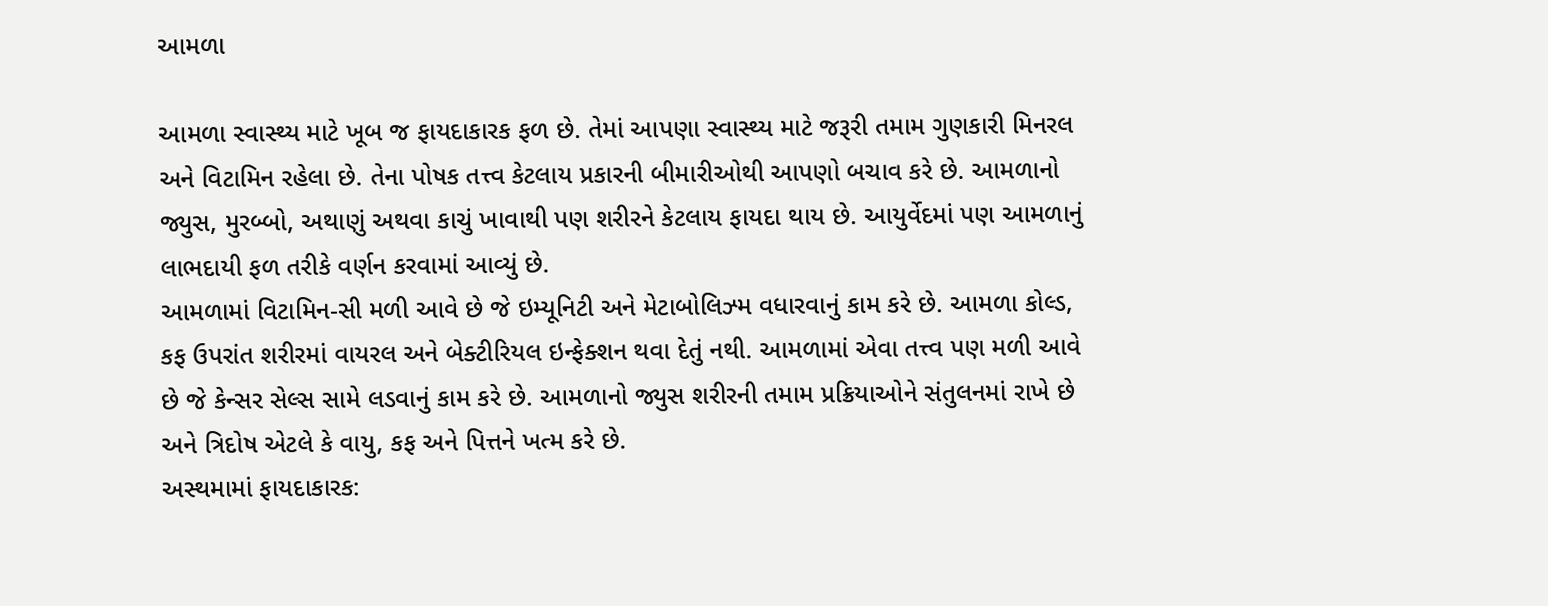આમળા

આમળા સ્વાસ્થ્ય માટે ખૂબ જ ફાયદાકારક ફળ છે. તેમાં આપણા સ્વાસ્થ્ય માટે જરૂરી તમામ ગુણકારી મિનરલ અને વિટામિન રહેલા છે. તેના પોષક તત્ત્વ કેટલાય પ્રકારની બીમારીઓથી આપણો બચાવ કરે છે. આમળાનો જ્યુસ, મુરબ્બો, અથાણું અથવા કાચું ખાવાથી પણ શરીરને કેટલાય ફાયદા થાય છે. આયુર્વેદમાં પણ આમળાનું લાભદાયી ફળ તરીકે વર્ણન કરવામાં આવ્યું છે.
આમળામાં વિટામિન-સી મળી આવે છે જે ઇમ્યૂનિટી અને મેટાબોલિઝ્મ વધારવાનું કામ કરે છે. આમળા કોલ્ડ, કફ ઉપરાંત શરીરમાં વાયરલ અને બેક્ટીરિયલ ઇન્ફેક્શન થવા દેતું નથી. આમળામાં એવા તત્ત્વ પણ મળી આવે છે જે કેન્સર સેલ્સ સામે લડવાનું કામ કરે છે. આમળાનો જ્યુસ શરીરની તમામ પ્રક્રિયાઓને સંતુલનમાં રાખે છે અને ત્રિદોષ એટલે કે વાયુ, કફ અને પિત્તને ખત્મ કરે છે.
અસ્થમામાં ફાયદાકારક: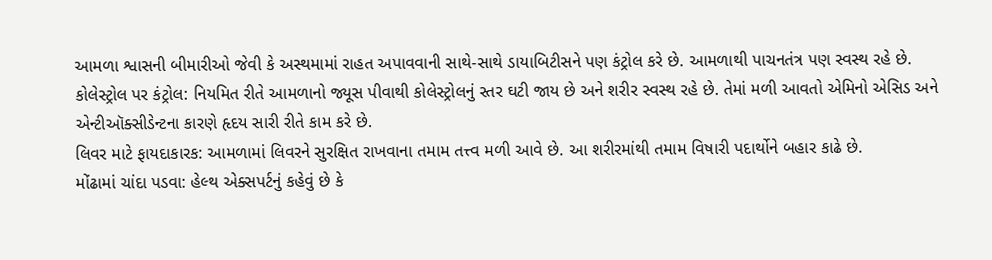આમળા શ્વાસની બીમારીઓ જેવી કે અસ્થમામાં રાહત અપાવવાની સાથે-સાથે ડાયાબિટીસને પણ કંટ્રોલ કરે છે. આમળાથી પાચનતંત્ર પણ સ્વસ્થ રહે છે.
કોલેસ્ટ્રોલ પર કંટ્રોલ: નિયમિત રીતે આમળાનો જ્યૂસ પીવાથી કોલેસ્ટ્રોલનું સ્તર ઘટી જાય છે અને શરીર સ્વસ્થ રહે છે. તેમાં મળી આવતો એમિનો એસિડ અને એન્ટીઑક્સીડેન્ટના કારણે હૃદય સારી રીતે કામ કરે છે.
લિવર માટે ફાયદાકારક: આમળામાં લિવરને સુરક્ષિત રાખવાના તમામ તત્ત્વ મળી આવે છે. આ શરીરમાંથી તમામ વિષારી પદાર્થોને બહાર કાઢે છે.
મોંઢામાં ચાંદા પડવા: હેલ્થ એક્સપર્ટનું કહેવું છે કે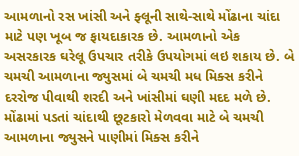આમળાનો રસ ખાંસી અને ફ્લૂની સાથે-સાથે મોંઢાના ચાંદા માટે પણ ખૂબ જ ફાયદાકારક છે. આમળાનો એક અસરકારક ઘરેલૂ ઉપચાર તરીકે ઉપયોગમાં લઇ શકાય છે. બે ચમચી આમળાના જ્યુસમાં બે ચમચી મધ મિક્સ કરીને દરરોજ પીવાથી શરદી અને ખાંસીમાં ઘણી મદદ મળે છે. મોંઢામાં પડતાં ચાંદાથી છૂટકારો મેળવવા માટે બે ચમચી આમળાના જ્યુસને પાણીમાં મિક્સ કરીને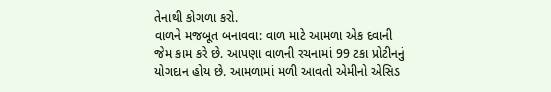તેનાથી કોગળા કરો.
વાળને મજબૂત બનાવવા: વાળ માટે આમળા એક દવાની જેમ કામ કરે છે. આપણા વાળની રચનામાં 99 ટકા પ્રોટીનનું યોગદાન હોય છે. આમળામાં મળી આવતો એમીનો એસિડ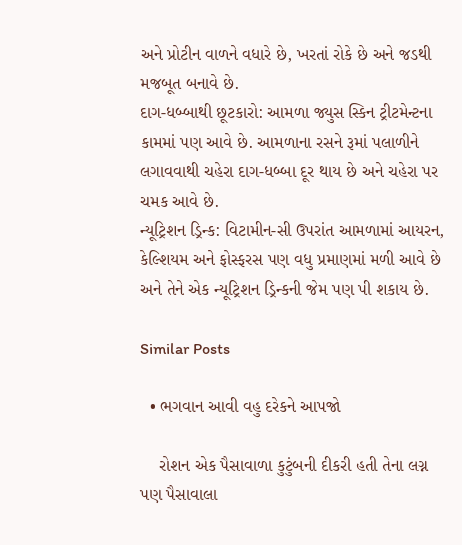અને પ્રોટીન વાળને વધારે છે, ખરતાં રોકે છે અને જડથી મજબૂત બનાવે છે.
દાગ-ધબ્બાથી છૂટકારો: આમળા જ્યુસ સ્કિન ટ્રીટમેન્ટના કામમાં પણ આવે છે. આમળાના રસને રૂમાં પલાળીને લગાવવાથી ચહેરા દાગ-ધબ્બા દૂર થાય છે અને ચહેરા પર ચમક આવે છે.
ન્યૂટ્રિશન ડ્રિન્ક: વિટામીન-સી ઉપરાંત આમળામાં આયરન, કેલ્શિયમ અને ફોસ્ફરસ પણ વધુ પ્રમાણમાં મળી આવે છે અને તેને એક ન્યૂટ્રિશન ડ્રિન્કની જેમ પણ પી શકાય છે.

Similar Posts

  • ભગવાન આવી વહુ દરેકને આપજો

    રોશન એક પૈસાવાળા કુટુંબની દીકરી હતી તેના લગ્ન પણ પૈસાવાલા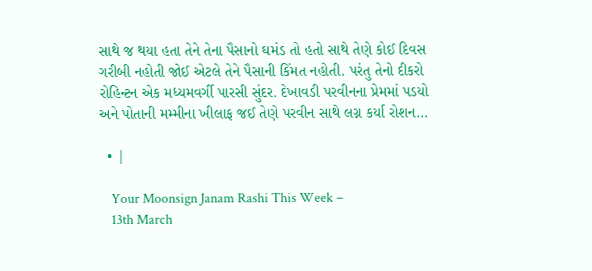સાથે જ થયા હતા તેને તેના પૈસાનો ઘમંડ તો હતો સાથે તેણે કોઈ દિવસ ગરીબી નહોતી જોઈ એટલે તેને પૈસાની કિંમત નહોતી. પરંતુ તેનો દીકરો રોહિન્ટન એક મધ્યમવર્ગી પારસી સુંદર. દેખાવડી પરવીનના પ્રેમમાં પડયો અને પોતાની મમ્મીના ખીલાફ જઈ તેણે પરવીન સાથે લગ્ન કર્યા રોશન…

  • |

    Your Moonsign Janam Rashi This Week –
    13th March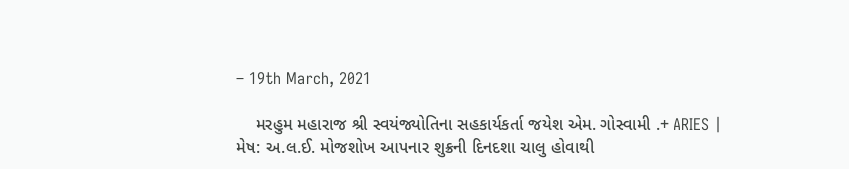– 19th March, 2021

    મરહુમ મહારાજ શ્રી સ્વયંજ્યોતિના સહકાર્યકર્તા જયેશ એમ. ગોસ્વામી .+ ARIES | મેષ: અ.લ.ઈ. મોજશોખ આપનાર શુક્રની દિનદશા ચાલુ હોવાથી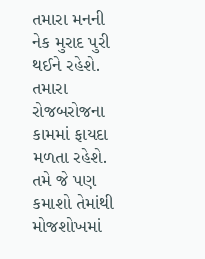તમારા મનની નેક મુરાદ પુરી થઈને રહેશે. તમારા રોજબરોજના કામમાં ફાયદા મળતા રહેશે. તમે જે પણ કમાશો તેમાંથી મોજશોખમાં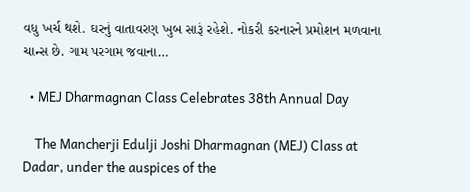વધુ ખર્ચ થશે. ઘરનું વાતાવરણ ખુબ સારૂં રહેશે. નોકરી કરનારને પ્રમોશન મળવાના ચાન્સ છે. ગામ પરગામ જવાના…

  • MEJ Dharmagnan Class Celebrates 38th Annual Day

    The Mancherji Edulji Joshi Dharmagnan (MEJ) Class at Dadar, under the auspices of the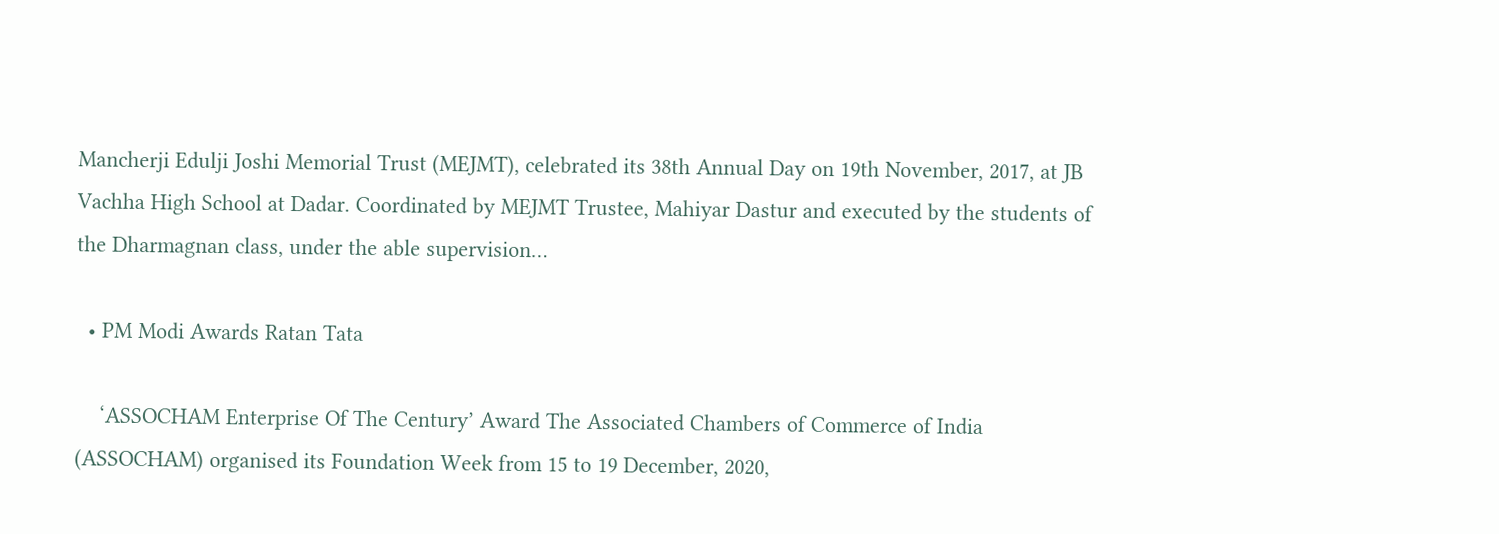Mancherji Edulji Joshi Memorial Trust (MEJMT), celebrated its 38th Annual Day on 19th November, 2017, at JB Vachha High School at Dadar. Coordinated by MEJMT Trustee, Mahiyar Dastur and executed by the students of the Dharmagnan class, under the able supervision…

  • PM Modi Awards Ratan Tata

    ‘ASSOCHAM Enterprise Of The Century’ Award The Associated Chambers of Commerce of India (ASSOCHAM) organised its Foundation Week from 15 to 19 December, 2020,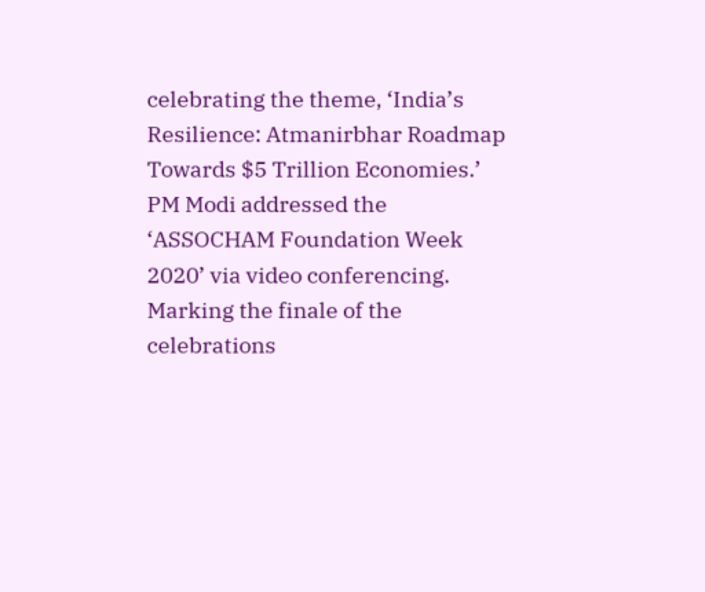celebrating the theme, ‘India’s Resilience: Atmanirbhar Roadmap Towards $5 Trillion Economies.’ PM Modi addressed the ‘ASSOCHAM Foundation Week 2020’ via video conferencing. Marking the finale of the celebrations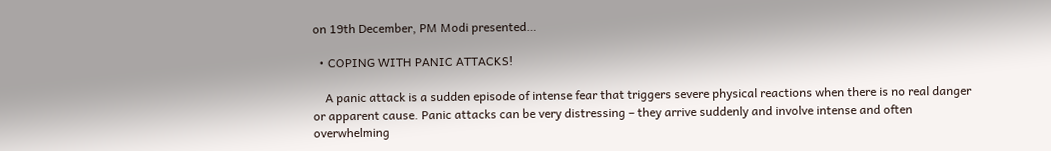on 19th December, PM Modi presented…

  • COPING WITH PANIC ATTACKS!

    A panic attack is a sudden episode of intense fear that triggers severe physical reactions when there is no real danger or apparent cause. Panic attacks can be very distressing – they arrive suddenly and involve intense and often overwhelming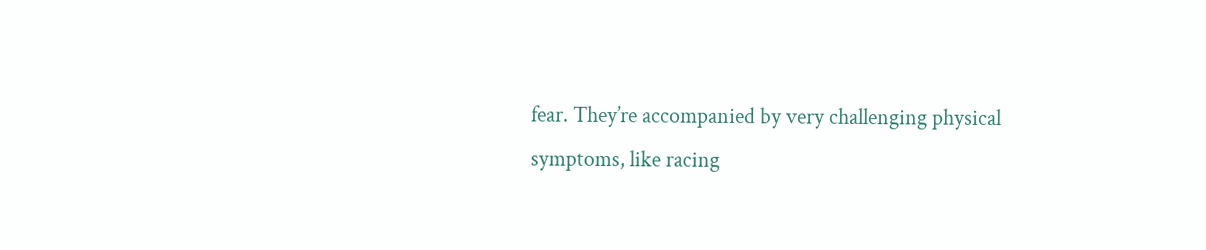fear. They’re accompanied by very challenging physical symptoms, like racing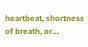heartbeat, shortness of breath, or…